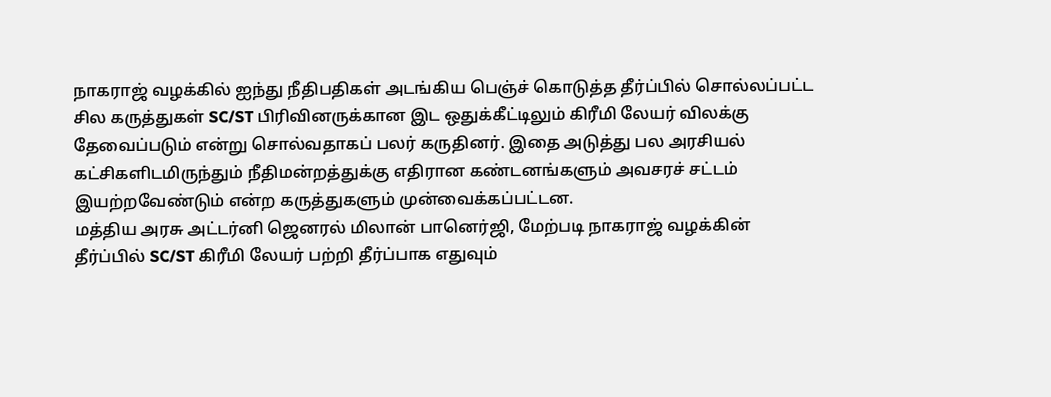நாகராஜ் வழக்கில் ஐந்து நீதிபதிகள் அடங்கிய பெஞ்ச் கொடுத்த தீர்ப்பில் சொல்லப்பட்ட சில கருத்துகள் SC/ST பிரிவினருக்கான இட ஒதுக்கீட்டிலும் கிரீமி லேயர் விலக்கு தேவைப்படும் என்று சொல்வதாகப் பலர் கருதினர். இதை அடுத்து பல அரசியல் கட்சிகளிடமிருந்தும் நீதிமன்றத்துக்கு எதிரான கண்டனங்களும் அவசரச் சட்டம் இயற்றவேண்டும் என்ற கருத்துகளும் முன்வைக்கப்பட்டன.
மத்திய அரசு அட்டர்னி ஜெனரல் மிலான் பானெர்ஜி, மேற்படி நாகராஜ் வழக்கின் தீர்ப்பில் SC/ST கிரீமி லேயர் பற்றி தீர்ப்பாக எதுவும்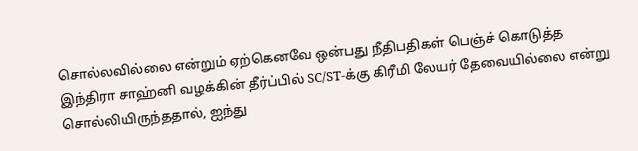சொல்லவில்லை என்றும் ஏற்கெனவே ஒன்பது நீதிபதிகள் பெஞ்ச் கொடுத்த இந்திரா சாஹ்னி வழக்கின் தீர்ப்பில் SC/ST-க்கு கிரீமி லேயர் தேவையில்லை என்று சொல்லியிருந்ததால், ஐந்து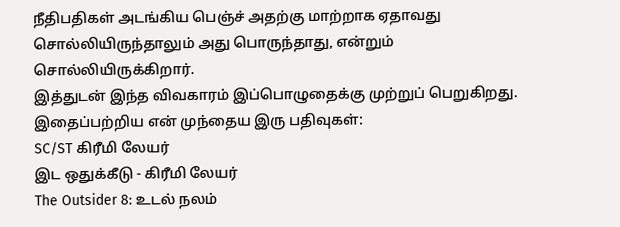நீதிபதிகள் அடங்கிய பெஞ்ச் அதற்கு மாற்றாக ஏதாவது சொல்லியிருந்தாலும் அது பொருந்தாது, என்றும் சொல்லியிருக்கிறார்.
இத்துடன் இந்த விவகாரம் இப்பொழுதைக்கு முற்றுப் பெறுகிறது.
இதைப்பற்றிய என் முந்தைய இரு பதிவுகள்:
SC/ST கிரீமி லேயர்
இட ஒதுக்கீடு - கிரீமி லேயர்
The Outsider 8: உடல் நலம்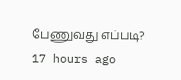பேணுவது எப்படி?
17 hours ago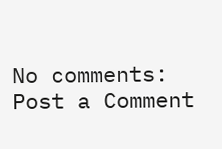No comments:
Post a Comment